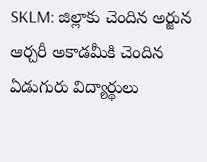SKLM: జిల్లాకు చెందిన అర్జున ఆర్చరీ అకాడమీకి చెందిన ఏడుగురు విద్యార్థులు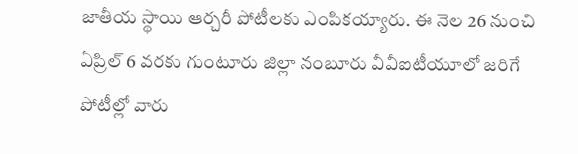జాతీయ స్థాయి ఆర్చరీ పోటీలకు ఎంపికయ్యారు. ఈ నెల 26 నుంచి ఏప్రిల్ 6 వరకు గుంటూరు జిల్లా నంబూరు వీవీఐటీయూలో జరిగే పోటీల్లో వారు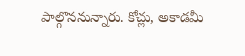పాల్గొననున్నారు. కోచ్లు, అకాడమీ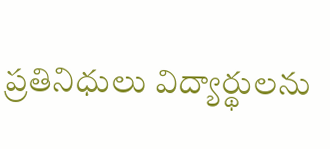ప్రతినిధులు విద్యార్థులను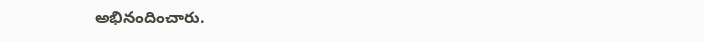అభినందించారు.